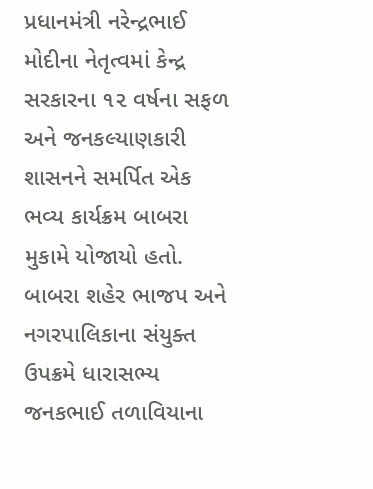પ્રધાનમંત્રી નરેન્દ્રભાઈ મોદીના નેતૃત્વમાં કેન્દ્ર સરકારના ૧૨ વર્ષના સફળ અને જનકલ્યાણકારી શાસનને સમર્પિત એક ભવ્ય કાર્યક્રમ બાબરા મુકામે યોજાયો હતો. બાબરા શહેર ભાજપ અને નગરપાલિકાના સંયુક્ત ઉપક્રમે ધારાસભ્ય જનકભાઈ તળાવિયાના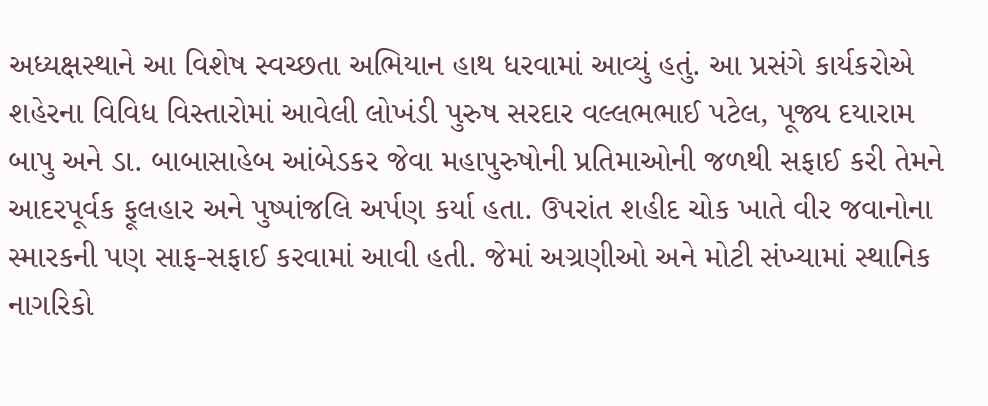અધ્યક્ષસ્થાને આ વિશેષ સ્વચ્છતા અભિયાન હાથ ધરવામાં આવ્યું હતું. આ પ્રસંગે કાર્યકરોએ શહેરના વિવિધ વિસ્તારોમાં આવેલી લોખંડી પુરુષ સરદાર વલ્લભભાઈ પટેલ, પૂજ્ય દયારામ બાપુ અને ડા. બાબાસાહેબ આંબેડકર જેવા મહાપુરુષોની પ્રતિમાઓની જળથી સફાઈ કરી તેમને આદરપૂર્વક ફૂલહાર અને પુષ્પાંજલિ અર્પણ કર્યા હતા. ઉપરાંત શહીદ ચોક ખાતે વીર જવાનોના સ્મારકની પણ સાફ-સફાઈ કરવામાં આવી હતી. જેમાં અગ્રણીઓ અને મોટી સંખ્યામાં સ્થાનિક નાગરિકો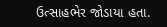ઉત્સાહભેર જોડાયા હતા.